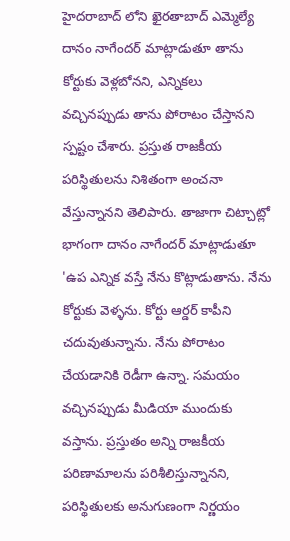హైదరాబాద్ లోని ఖైరతాబాద్ ఎమ్మెల్యే దానం నాగేందర్ మాట్లాడుతూ తాను కోర్టుకు వెళ్లబోనని, ఎన్నికలు వచ్చినప్పుడు తాను పోరాటం చేస్తానని స్పష్టం చేశారు. ప్రస్తుత రాజకీయ పరిస్థితులను నిశితంగా అంచనా వేస్తున్నానని తెలిపారు. తాజాగా చిట్చాట్లో భాగంగా దానం నాగేందర్ మాట్లాడుతూ 'ఉప ఎన్నిక వస్తే నేను కొట్లాడుతాను. నేను కోర్టుకు వెళ్ళను. కోర్టు ఆర్డర్ కాపీని చదువుతున్నాను. నేను పోరాటం చేయడానికి రెడీగా ఉన్నా. సమయం వచ్చినప్పుడు మీడియా ముందుకు వస్తాను. ప్రస్తుతం అన్ని రాజకీయ పరిణామాలను పరిశీలిస్తున్నానని, పరిస్థితులకు అనుగుణంగా నిర్ణయం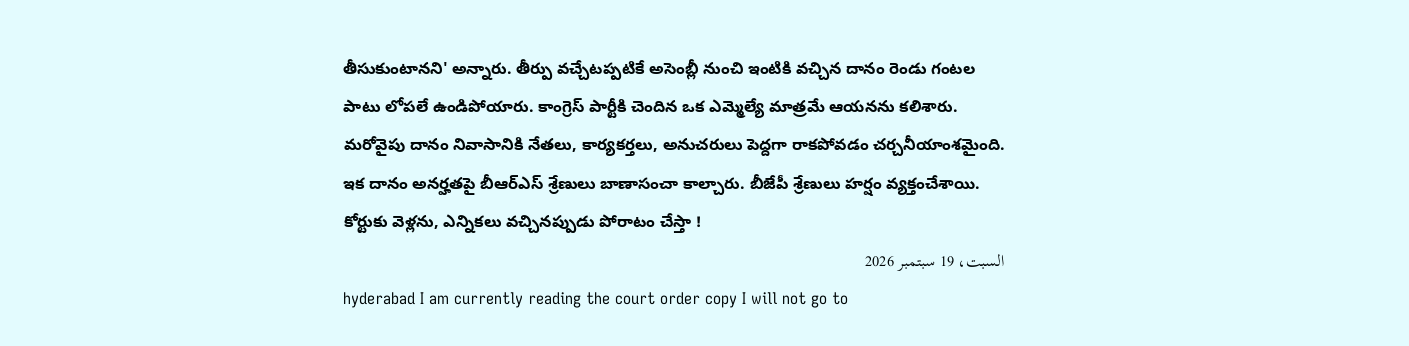తీసుకుంటానని' అన్నారు. తీర్పు వచ్చేటప్పటికే అసెంబ్లీ నుంచి ఇంటికి వచ్చిన దానం రెండు గంటల పాటు లోపలే ఉండిపోయారు. కాంగ్రెస్ పార్టీకి చెందిన ఒక ఎమ్మెల్యే మాత్రమే ఆయనను కలిశారు. మరోవైపు దానం నివాసానికి నేతలు, కార్యకర్తలు, అనుచరులు పెద్దగా రాకపోవడం చర్చనీయాంశమైంది. ఇక దానం అనర్హతపై బీఆర్ఎస్ శ్రేణులు బాణాసంచా కాల్చారు. బీజేపీ శ్రేణులు హర్షం వ్యక్తంచేశాయి.
కోర్టుకు వెళ్లను, ఎన్నికలు వచ్చినప్పుడు పోరాటం చేస్తా !
السبت، 19 سبتمبر 2026
hyderabad I am currently reading the court order copy I will not go to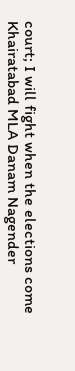court; I will fight when the elections come Khairatabad MLA Danam Nagender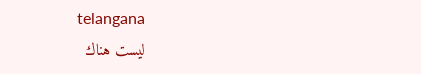telangana
ليست هناك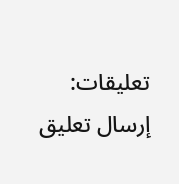تعليقات:
إرسال تعليق